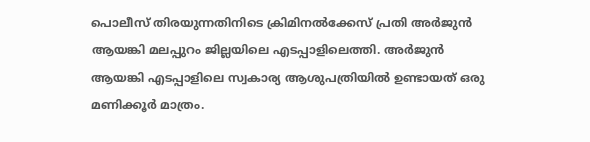പൊലീസ് തിരയുന്നതിനിടെ ക്രിമിനല്‍ക്കേസ് പ്രതി അര്‍ജുന്‍ ആയങ്കി മലപ്പുറം ജില്ലയിലെ എടപ്പാളിലെത്തി. അര്‍ജുന്‍ ആയങ്കി എടപ്പാളിലെ സ്വകാര്യ ആശുപത്രിയിൽ ഉണ്ടായത് ഒരു മണിക്കൂർ മാത്രം.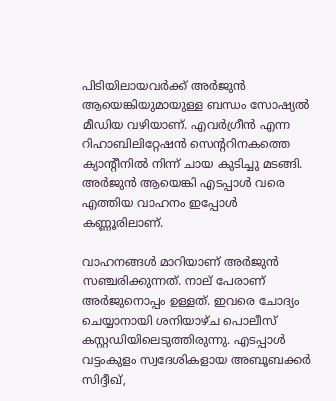പിടിയിലായവർക്ക് അർജുൻ ആയെങ്കിയുമായുള്ള ബന്ധം സോഷ്യൽ മീഡിയ വഴിയാണ്. എവർഗ്രീൻ എന്ന റിഹാബിലിറ്റേഷൻ സെന്ററിനകത്തെ ക്യാന്റീനിൽ നിന്ന് ചായ കുടിച്ചു മടങ്ങി. അർജുൻ ആയെങ്കി എടപ്പാൾ വരെ എത്തിയ വാഹനം ഇപ്പോൾ കണ്ണൂരിലാണ്.

വാഹനങ്ങൾ മാറിയാണ് അർജുൻ സഞ്ചരിക്കുന്നത്. നാല് പേരാണ് അര്‍ജുനൊപ്പം ഉള്ളത്. ഇവരെ ചോദ്യം ചെയ്യാനായി ശനിയാഴ്ച പൊലീസ് കസ്റ്റഡിയിലെടുത്തിരുന്നു. എടപ്പാള്‍ വട്ടംകുളം സ്വദേശികളായ അബൂബക്കര്‍ സിദ്ദീഖ്,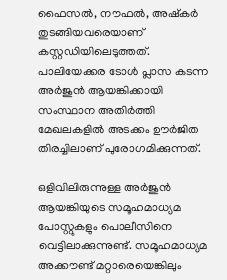ഫൈസല്‍, നൗഫല്‍, അഷ്‌കര്‍ തുടങ്ങിയവരെയാണ് കസ്റ്റഡിയിലെടുത്തത്. പാലിയേക്കര ടോൾ പ്ലാസ കടന്ന അർജുൻ ആയങ്കിക്കായി സംസ്ഥാന അതിർത്തി മേഖലകളിൽ അടക്കം ഊർജിത തിരച്ചിലാണ് പുരോഗമിക്കുന്നത്.

ഒളിവിലിരുന്നുള്ള അർജുൻ ആയങ്കിയുടെ സമൂഹമാധ്യമ പോസ്റ്റുകളും പൊലീസിനെ വെട്ടിലാക്കുന്നുണ്ട്. സമൂഹമാധ്യമ അക്കൗണ്ട് മറ്റാരെയെങ്കിലും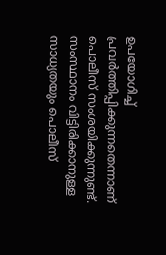ഉപയോഗിച്ച് പ്രവർത്തിപ്പിക്കുന്നതെന്നാണ് പൊലീസ് സംശയിക്കുന്നുണ്ട്. സംസ്ഥാനം വിട്ടിരിക്കാനുള്ള സാധ്യതയും പൊലീസ്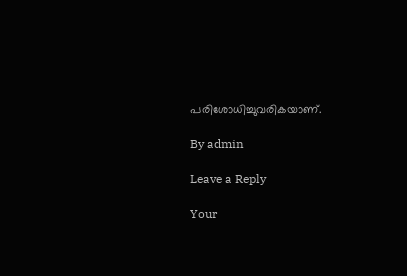പരിശോധിച്ചുവരികയാണ്.

By admin

Leave a Reply

Your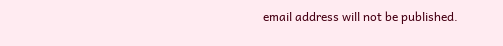email address will not be published.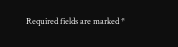Required fields are marked *